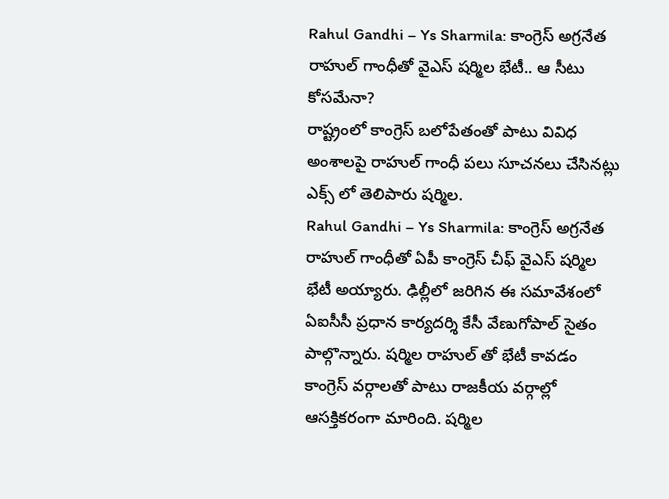Rahul Gandhi – Ys Sharmila: కాంగ్రెస్ అగ్రనేత రాహుల్ గాంధీతో వైఎస్ షర్మిల భేటీ.. ఆ సీటు కోసమేనా?
రాష్ట్రంలో కాంగ్రెస్ బలోపేతంతో పాటు వివిధ అంశాలపై రాహుల్ గాంధీ పలు సూచనలు చేసినట్లు ఎక్స్ లో తెలిపారు షర్మిల.
Rahul Gandhi – Ys Sharmila: కాంగ్రెస్ అగ్రనేత రాహుల్ గాంధీతో ఏపీ కాంగ్రెస్ చీఫ్ వైఎస్ షర్మిల భేటీ అయ్యారు. ఢిల్లీలో జరిగిన ఈ సమావేశంలో ఏఐసీసీ ప్రధాన కార్యదర్శి కేసీ వేణుగోపాల్ సైతం పాల్గొన్నారు. షర్మిల రాహుల్ తో భేటీ కావడం కాంగ్రెస్ వర్గాలతో పాటు రాజకీయ వర్గాల్లో ఆసక్తికరంగా మారింది. షర్మిల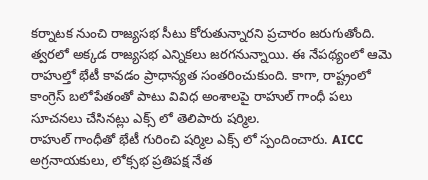కర్నాటక నుంచి రాజ్యసభ సీటు కోరుతున్నారని ప్రచారం జరుగుతోంది. త్వరలో అక్కడ రాజ్యసభ ఎన్నికలు జరగనున్నాయి. ఈ నేపథ్యంలో ఆమె రాహుల్తో భేటీ కావడం ప్రాధాన్యత సంతరించుకుంది. కాగా, రాష్ట్రంలో కాంగ్రెస్ బలోపేతంతో పాటు వివిధ అంశాలపై రాహుల్ గాంధీ పలు సూచనలు చేసినట్లు ఎక్స్ లో తెలిపారు షర్మిల.
రాహుల్ గాంధీతో భేటీ గురించి షర్మిల ఎక్స్ లో స్పందించారు. AICC అగ్రనాయకులు, లోక్సభ ప్రతిపక్ష నేత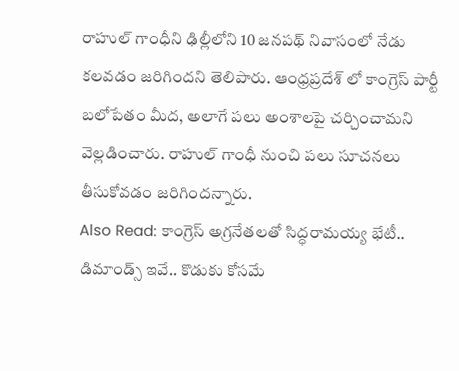రాహుల్ గాంధీని ఢిల్లీలోని 10 జనపథ్ నివాసంలో నేడు కలవడం జరిగిందని తెలిపారు. ఆంధ్రప్రదేశ్ లో కాంగ్రెస్ పార్టీ బలోపేతం మీద, అలాగే పలు అంశాలపై చర్చించామని వెల్లడించారు. రాహుల్ గాంధీ నుంచి పలు సూచనలు తీసుకోవడం జరిగిందన్నారు.
Also Read: కాంగ్రెస్ అగ్రనేతలతో సిద్ధరామయ్య భేటీ.. డిమాండ్స్ ఇవే.. కొడుకు కోసమే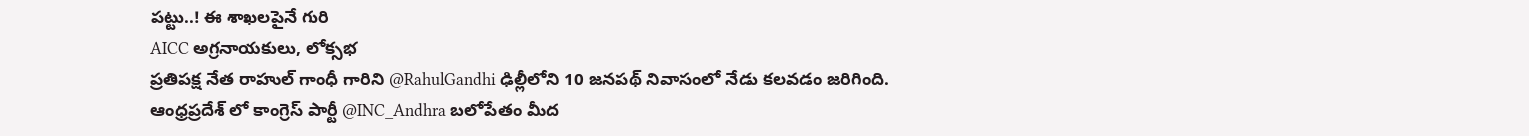పట్టు..! ఈ శాఖలపైనే గురి
AICC అగ్రనాయకులు, లోక్సభ
ప్రతిపక్ష నేత రాహుల్ గాంధీ గారిని @RahulGandhi ఢిల్లీలోని 10 జనపథ్ నివాసంలో నేడు కలవడం జరిగింది. ఆంధ్రప్రదేశ్ లో కాంగ్రెస్ పార్టీ @INC_Andhra బలోపేతం మీద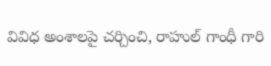వివిధ అంశాలపై చర్చించి, రాహుల్ గాంధీ గారి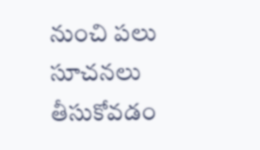నుంచి పలు సూచనలు తీసుకోవడం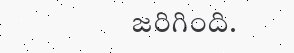జరిగింది.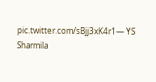pic.twitter.com/sBjj3xK4r1— YS Sharmila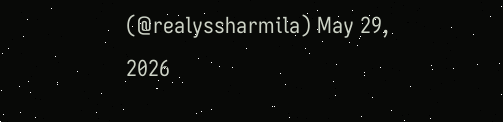(@realyssharmila) May 29, 2026